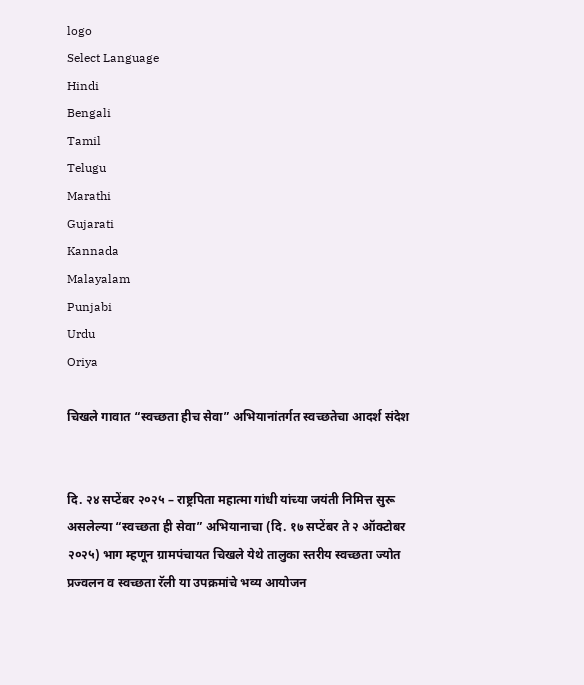logo
Select Language
Hindi
Bengali
Tamil
Telugu
Marathi
Gujarati
Kannada
Malayalam
Punjabi
Urdu
Oriya

चिखले गावात “स्वच्छता हीच सेवा” अभियानांतर्गत स्वच्छतेचा आदर्श संदेश


दि. २४ सप्टेंबर २०२५ – राष्ट्रपिता महात्मा गांधी यांच्या जयंती निमित्त सुरू असलेल्या “स्वच्छता ही सेवा” अभियानाचा (दि. १७ सप्टेंबर ते २ ऑक्टोबर २०२५) भाग म्हणून ग्रामपंचायत चिखले येथे तालुका स्तरीय स्वच्छता ज्योत प्रज्वलन व स्वच्छता रॅली या उपक्रमांचे भव्य आयोजन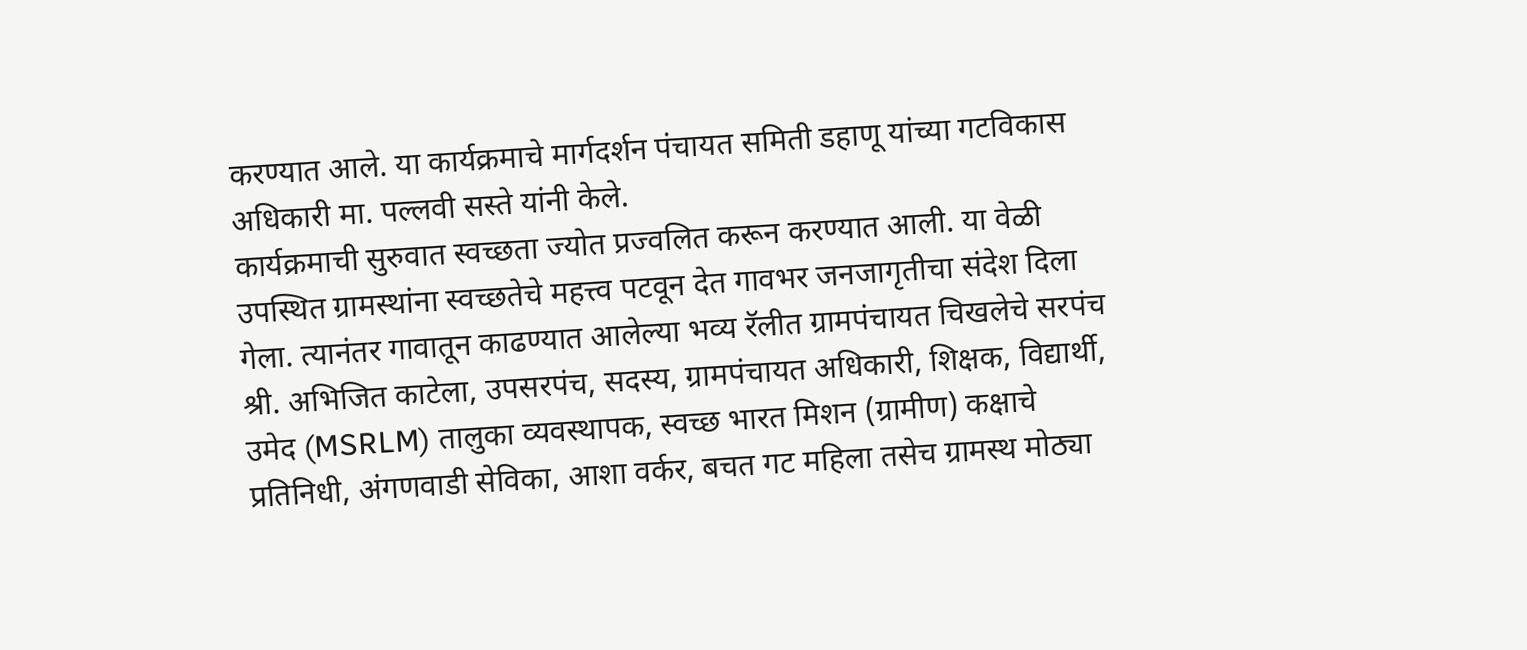करण्यात आले. या कार्यक्रमाचे मार्गदर्शन पंचायत समिती डहाणू यांच्या गटविकास अधिकारी मा. पल्लवी सस्ते यांनी केले.
कार्यक्रमाची सुरुवात स्वच्छता ज्योत प्रज्वलित करून करण्यात आली. या वेळी उपस्थित ग्रामस्थांना स्वच्छतेचे महत्त्व पटवून देत गावभर जनजागृतीचा संदेश दिला गेला. त्यानंतर गावातून काढण्यात आलेल्या भव्य रॅलीत ग्रामपंचायत चिखलेचे सरपंच श्री. अभिजित काटेला, उपसरपंच, सदस्य, ग्रामपंचायत अधिकारी, शिक्षक, विद्यार्थी, उमेद (MSRLM) तालुका व्यवस्थापक, स्वच्छ भारत मिशन (ग्रामीण) कक्षाचे प्रतिनिधी, अंगणवाडी सेविका, आशा वर्कर, बचत गट महिला तसेच ग्रामस्थ मोठ्या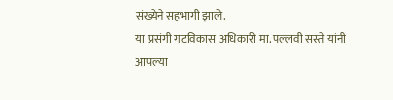संख्येने सहभागी झाले.
या प्रसंगी गटविकास अधिकारी मा. पल्लवी सस्ते यांनी आपल्या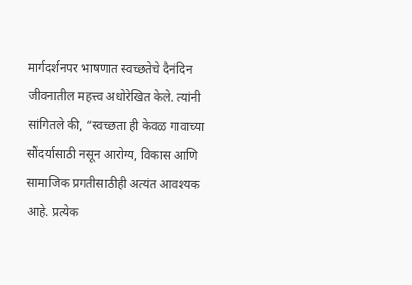मार्गदर्शनपर भाषणात स्वच्छतेचे दैनंदिन जीवनातील महत्त्व अधोरेखित केले. त्यांनी सांगितले की, “स्वच्छता ही केवळ गावाच्या सौंदर्यासाठी नसून आरोग्य, विकास आणि सामाजिक प्रगतीसाठीही अत्यंत आवश्यक आहे. प्रत्येक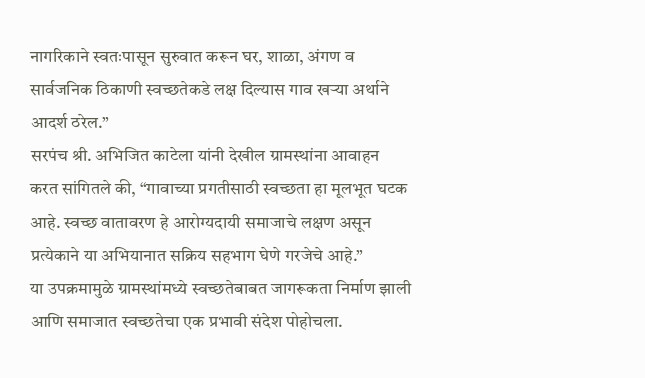नागरिकाने स्वतःपासून सुरुवात करून घर, शाळा, अंगण व सार्वजनिक ठिकाणी स्वच्छतेकडे लक्ष दिल्यास गाव खऱ्या अर्थाने आदर्श ठरेल.”
सरपंच श्री. अभिजित काटेला यांनी देखील ग्रामस्थांना आवाहन करत सांगितले की, “गावाच्या प्रगतीसाठी स्वच्छता हा मूलभूत घटक आहे. स्वच्छ वातावरण हे आरोग्यदायी समाजाचे लक्षण असून प्रत्येकाने या अभियानात सक्रिय सहभाग घेणे गरजेचे आहे.”
या उपक्रमामुळे ग्रामस्थांमध्ये स्वच्छतेबाबत जागरूकता निर्माण झाली आणि समाजात स्वच्छतेचा एक प्रभावी संदेश पोहोचला.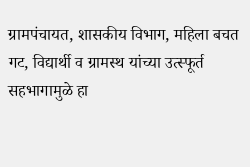ग्रामपंचायत, शासकीय विभाग, महिला बचत गट, विद्यार्थी व ग्रामस्थ यांच्या उत्स्फूर्त सहभागामुळे हा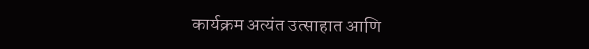कार्यक्रम अत्यंत उत्साहात आणि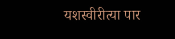यशस्वीरीत्या पार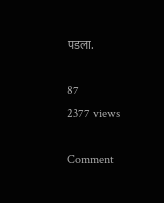पडला.

87
2377 views

Comment